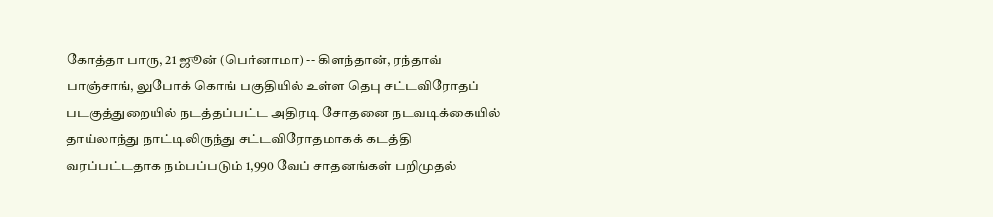கோத்தா பாரு, 21 ஜூன் (பெர்னாமா) -- கிளந்தான், ரந்தாவ் பாஞ்சாங், லுபோக் கொங் பகுதியில் உள்ள தெபு சட்டவிரோதப் படகுத்துறையில் நடத்தப்பட்ட அதிரடி சோதனை நடவடிக்கையில் தாய்லாந்து நாட்டிலிருந்து சட்டவிரோதமாகக் கடத்தி வரப்பட்டதாக நம்பப்படும் 1,990 வேப் சாதனங்கள் பறிமுதல்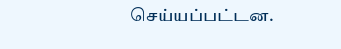செய்யப்பட்டன.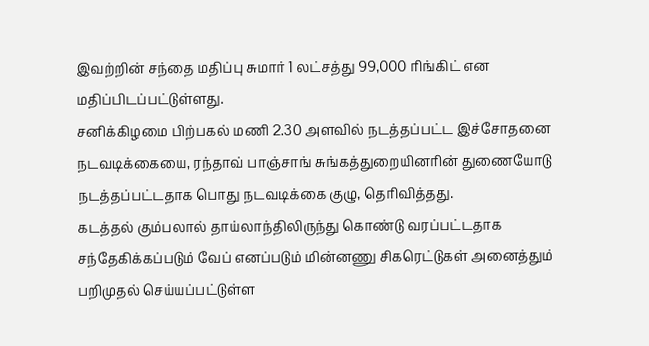இவற்றின் சந்தை மதிப்பு சுமார் 1 லட்சத்து 99,000 ரிங்கிட் என மதிப்பிடப்பட்டுள்ளது.
சனிக்கிழமை பிற்பகல் மணி 2.30 அளவில் நடத்தப்பட்ட இச்சோதனை நடவடிக்கையை, ரந்தாவ் பாஞ்சாங் சுங்கத்துறையினரின் துணையோடு நடத்தப்பட்டதாக பொது நடவடிக்கை குழு, தெரிவித்தது.
கடத்தல் கும்பலால் தாய்லாந்திலிருந்து கொண்டு வரப்பட்டதாக சந்தேகிக்கப்படும் வேப் எனப்படும் மின்னணு சிகரெட்டுகள் அனைத்தும் பறிமுதல் செய்யப்பட்டுள்ள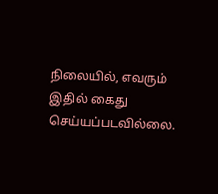நிலையில், எவரும் இதில் கைது செய்யப்படவில்லை.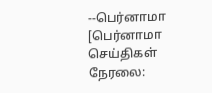--பெர்னாமா
[பெர்னாமா செய்திகள் நேரலை: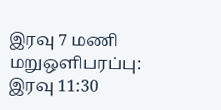இரவு 7 மணி மறுஒளிபரப்பு: இரவு 11:30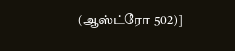(ஆஸ்ட்ரோ 502)]